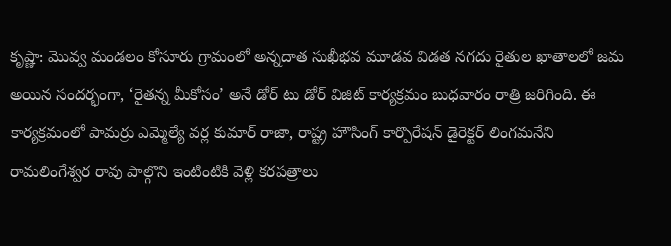కృష్ణా: మొవ్వ మండలం కోసూరు గ్రామంలో అన్నదాత సుఖీభవ మూడవ విడత నగదు రైతుల ఖాతాలలో జమ అయిన సందర్భంగా, ‘రైతన్న మీకోసం’ అనే డోర్ టు డోర్ విజిట్ కార్యక్రమం బుధవారం రాత్రి జరిగింది. ఈ కార్యక్రమంలో పామర్రు ఎమ్మెల్యే వర్ల కుమార్ రాజా, రాష్ట్ర హౌసింగ్ కార్పొరేషన్ డైరెక్టర్ లింగమనేని రామలింగేశ్వర రావు పాల్గొని ఇంటింటికి వెళ్లి కరపత్రాలు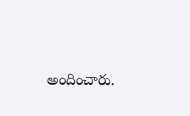అందించారు.